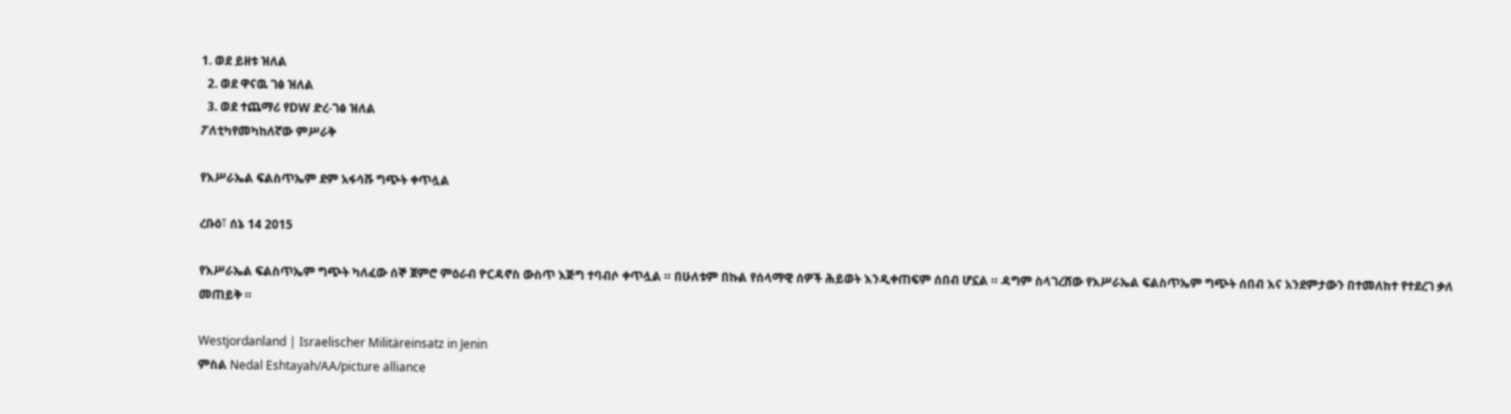1. ወደ ይዘቱ ዝለል
  2. ወደ ዋናዉ ገፅ ዝለል
  3. ወደ ተጨማሪ የDW ድረ-ገፅ ዝለል
ፖለቲካየመካከለኛው ምሥራቅ

የእሥራኤል ፍልስጥኤም ደም አፋሳሹ ግጭት ቀጥሏል

ረቡዕ፣ ሰኔ 14 2015

የእሥራኤል ፍልስጥኤም ግጭት ካለፈው ሰኞ ጀምሮ ምዕራብ ዮርዳኖስ ውስጥ እጅግ ተባብሶ ቀጥሏል ። በሁለቱም በኩል የሰላማዊ ሰዎች ሕይወት እንዲቀጠፍም ሰበብ ሆኗል ። ዳግም ስላገረሸው የእሥራኤል ፍልስጥኤም ግጭት ሰበብ እና አንደምታውን በተመለከተ የተደረገ ቃለ መጠይቅ ።

Westjordanland | Israelischer Militäreinsatz in Jenin
ምስል Nedal Eshtayah/AA/picture alliance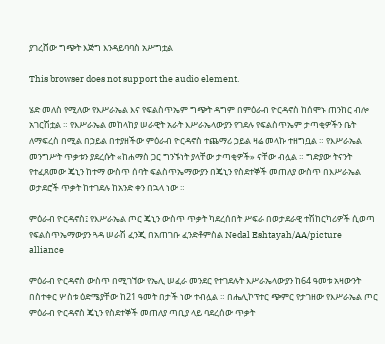ያገረሸው ግጭት እጅግ እንዳይባባስ አሥግቷል

This browser does not support the audio element.

ሄድ መለስ የሚለው የእሥራኤል እና የፍልስጥኤም ግጭት ዳግም በምዕራብ ዮርዳኖስ ከሰሞኑ ጠንከር ብሎ አገርሽቷል ። የእሥራኤል መከላከያ ሠራዊት አራት እሥራኤላውያን የገደሉ የፍልስጥኤም ታጣቂዎችን ቤት ለማፍረስ በሚል በኃይል በተያዘችው ምዕራብ ዮርዳኖስ ተጨማሪ ኃይል ዛሬ መላኩ ተዘግቧል ። የእሥራኤል መንግሥት ጥቃቱን ያደረሱት «ከሐማስ ጋር ግንኙነት ያላቸው ታጣቂዎች» ናቸው ብሏል ። ግድያው ትናንት የተፈጸመው ጄኒን ከተማ ውስጥ ሰባት ፍልስጥኤማውያን በጄኒን የስደተኞች መጠለያ ውስጥ በእሥራኤል ወታደሮች ጥቃት ከተገደሉ ከአንድ ቀን በኋላ ነው ።

ምዕራብ ዮርዳኖስ፤ የእሥራኤል ጦር ጄኒን ውስጥ ጥቃት ካደረሰበት ሥፍራ በወታደራዊ ተሽከርካሪዎች ሲወጣ የፍልስጥኤማውያን ጓዳ ሠራሽ ፈንጂ በአጠገቡ ፈንድቶምስል Nedal Eshtayah/AA/picture alliance

ምዕራብ ዮርዳኖስ ውስጥ በሚገኘው የኤሊ ሠፈራ መንደር የተገደሉት እሥራኤላውያን ከ64 ዓመቱ አዛውንት በስተቀር ሦስቱ ዕድሜያቸው ከ21 ዓመት በታች ነው ተብሏል ። በሔሊኮፕተር ጭምር የታገዘው የእሥራኤል ጦር ምዕራብ ዮርዳኖስ ጄኒን የስደተኞች መጠለያ ጣቢያ ላይ ባደረሰው ጥቃት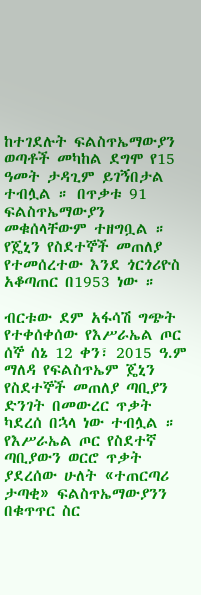ከተገደሉት ፍልስጥኤማውያን ወጣቶች መካከል ደግሞ የ15 ዓመት ታዳጊም ይገኝበታል ተብሏል ። በጥቃቱ 91 ፍልስጥኤማውያን መቁሰላቸውም ተዘግቧል ። የጄኒን የስደተኞች መጠለያ የተመሰረተው እንደ ጎርጎሪዮስ አቆጣጠር በ1953 ነው ።

ብርቱው ደም አፋሳሽ ግጭት የተቀሰቀሰው የእሥራኤል ጦር ሰኞ ሰኔ 12 ቀን፣ 2015 ዓ.ም ማለዳ የፍልስጥኤም ጄኒን የስደተኞች መጠለያ ጣቢያን ድንገት በመውረር ጥቃት ካደረሰ በኋላ ነው ተብሏል ።  የእሥራኤል ጦር የስደተኛ ጣቢያውን ወርሮ ጥቃት ያደረሰው ሁለት «ተጠርጣሪ ታጣቂ» ፍልስጥኤማውያንን በቁጥጥር ስር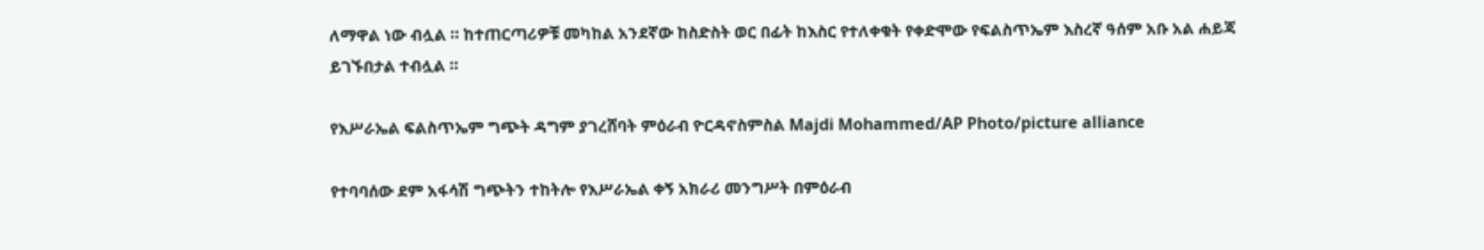ለማዋል ነው ብሏል ። ከተጠርጣሪዎቹ መካከል አንደኛው ከስድስት ወር በፊት ከእስር የተለቀቁት የቀድሞው የፍልስጥኤም እስረኛ ዓሰም አቡ አል ሐይጃ ይገኙበታል ተብሏል ።

የእሥራኤል ፍልስጥኤም ግጭት ዳግም ያገረሸባት ምዕራብ ዮርዳኖስምስል Majdi Mohammed/AP Photo/picture alliance

የተባባሰው ደም አፋሳሽ ግጭትን ተከትሎ የእሥራኤል ቀኝ አክራሪ መንግሥት በምዕራብ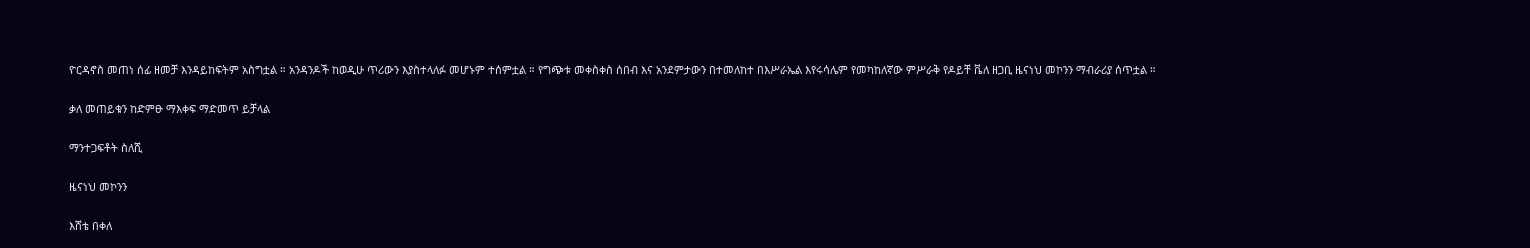ዮርዳኖስ መጠነ ሰፊ ዘመቻ እንዳይከፍትም አስግቷል ። አንዳንዶች ከወዲሁ ጥሪውን እያስተላለፉ መሆኑም ተሰምቷል ። የግጭቱ መቀስቀስ ሰበብ እና አንደምታውን በተመለከተ በእሥራኤል እየሩሳሌም የመካከለኛው ምሥራቅ የዶይቸ ቬለ ዘጋቢ ዜናነህ መኮንን ማብራሪያ ሰጥቷል ።

ቃለ መጠይቁን ከድምፁ ማእቀፍ ማድመጥ ይቻላል

ማንተጋፍቶት ስለሺ

ዜናነህ መኮንን

እሸቴ በቀለ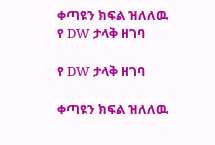ቀጣዩን ክፍል ዝለለዉ የ DW ታላቅ ዘገባ

የ DW ታላቅ ዘገባ

ቀጣዩን ክፍል ዝለለዉ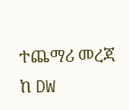ተጨማሪ መረጃ ከ DW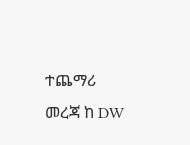ተጨማሪ መረጃ ከ DW